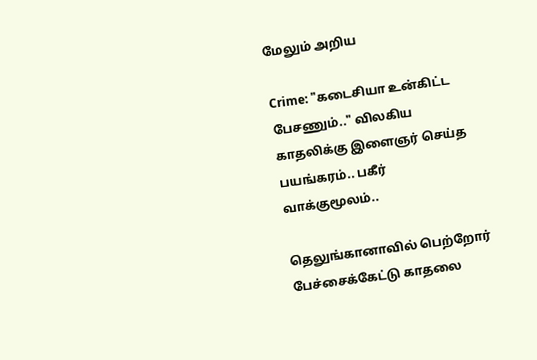மேலும் அறிய

Crime: "கடைசியா உன்கிட்ட பேசணும்.." விலகிய காதலிக்கு இளைஞர் செய்த பயங்கரம்.. பகீர் வாக்குமூலம்..

தெலுங்கானாவில் பெற்றோர் பேச்சைக்கேட்டு காதலை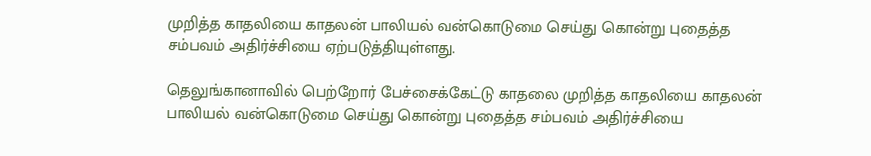முறித்த காதலியை காதலன் பாலியல் வன்கொடுமை செய்து கொன்று புதைத்த சம்பவம் அதிர்ச்சியை ஏற்படுத்தியுள்ளது.

தெலுங்கானாவில் பெற்றோர் பேச்சைக்கேட்டு காதலை முறித்த காதலியை காதலன் பாலியல் வன்கொடுமை செய்து கொன்று புதைத்த சம்பவம் அதிர்ச்சியை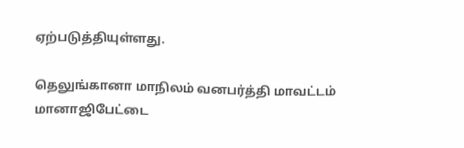ஏற்படுத்தியுள்ளது.

தெலுங்கானா மாநிலம் வனபர்த்தி மாவட்டம் மானாஜிபேட்டை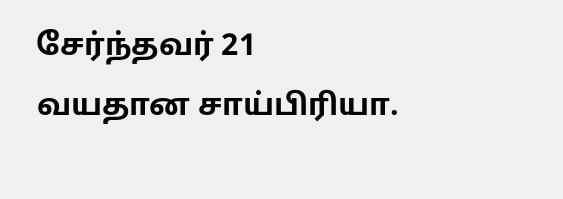சேர்ந்தவர் 21 வயதான சாய்பிரியா.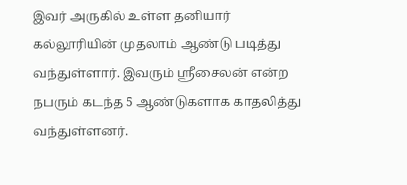இவர் அருகில் உள்ள தனியார் கல்லூரியின் முதலாம் ஆண்டு படித்து வந்துள்ளார். இவரும் ஸ்ரீசைலன் என்ற நபரும் கடந்த 5 ஆண்டுகளாக காதலித்து வந்துள்ளனர்.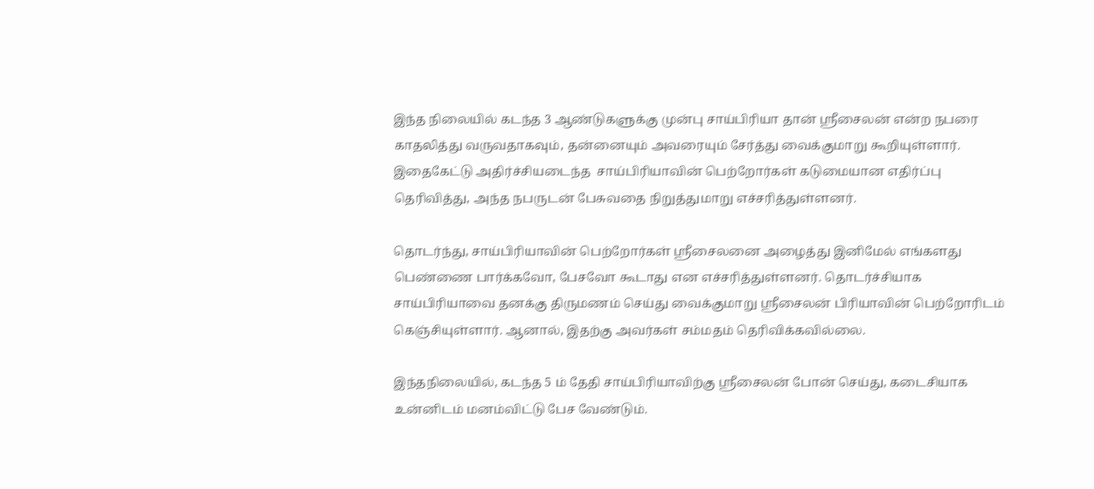இந்த நிலையில் கடந்த 3 ஆண்டுகளுக்கு முன்பு சாய்பிரியா தான் ஸ்ரீசைலன் என்ற நபரை காதலித்து வருவதாகவும், தன்னையும் அவரையும் சேர்த்து வைக்குமாறு கூறியுள்ளார். இதைகேட்டு அதிர்ச்சியடைந்த  சாய்பிரியாவின் பெற்றோர்கள் கடுமையான எதிர்ப்பு தெரிவித்து, அந்த நபருடன் பேசுவதை நிறுத்துமாறு எச்சரித்துள்ளனர்.

தொடர்ந்து, சாய்பிரியாவின் பெற்றோர்கள் ஸ்ரீசைலனை அழைத்து இனிமேல் எங்களது பெண்ணை பார்க்கவோ, பேசவோ கூடாது என எச்சரித்துள்ளனர். தொடர்ச்சியாக சாய்பிரியாவை தனக்கு திருமணம் செய்து வைக்குமாறு ஸ்ரீசைலன் பிரியாவின் பெற்றோரிடம் கெஞ்சியுள்ளார். ஆனால், இதற்கு அவர்கள் சம்மதம் தெரிவிக்கவில்லை.

இந்தநிலையில், கடந்த 5 ம் தேதி சாய்பிரியாவிற்கு ஸ்ரீசைலன் போன் செய்து, கடைசியாக உன்னிடம் மனம்விட்டு பேச வேண்டும்.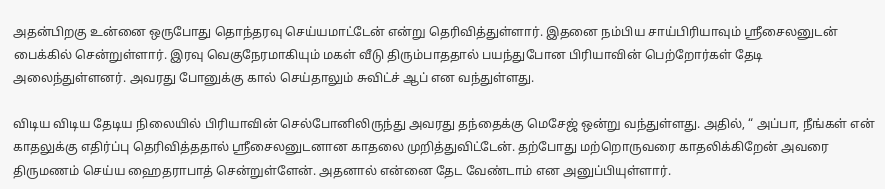அதன்பிறகு உன்னை ஒருபோது தொந்தரவு செய்யமாட்டேன் என்று தெரிவித்துள்ளார். இதனை நம்பிய சாய்பிரியாவும் ஸ்ரீசைலனுடன் பைக்கில் சென்றுள்ளார். இரவு வெகுநேரமாகியும் மகள் வீடு திரும்பாததால் பயந்துபோன பிரியாவின் பெற்றோர்கள் தேடி அலைந்துள்ளனர். அவரது போனுக்கு கால் செய்தாலும் சுவிட்ச் ஆப் என வந்துள்ளது.

விடிய விடிய தேடிய நிலையில் பிரியாவின் செல்போனிலிருந்து அவரது தந்தைக்கு மெசேஜ் ஒன்று வந்துள்ளது. அதில், “ அப்பா, நீங்கள் என் காதலுக்கு எதிர்ப்பு தெரிவித்ததால் ஸ்ரீசைலனுடனான காதலை முறித்துவிட்டேன். தற்போது மற்றொருவரை காதலிக்கிறேன் அவரை திருமணம் செய்ய ஹைதராபாத் சென்றுள்ளேன். அதனால் என்னை தேட வேண்டாம் என அனுப்பியுள்ளார்.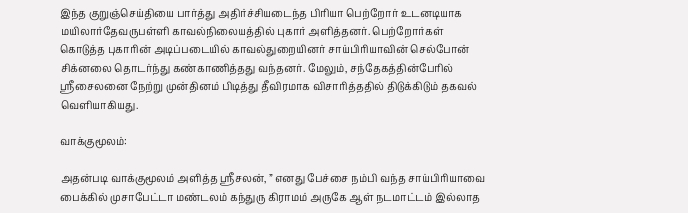இந்த குறுஞ்செய்தியை பார்த்து அதிர்ச்சியடைந்த பிரியா பெற்றோர் உடனடியாக மயிலார்தேவருபள்ளி காவல்நிலையத்தில் புகார் அளித்தனர். பெற்றோர்கள் கொடுத்த புகாரின் அடிப்படையில் காவல்துறையினர் சாய்பிரியாவின் செல்போன் சிக்னலை தொடர்ந்து கண்காணித்தது வந்தனர். மேலும், சந்தேகத்தின்பேரில் ஸ்ரீசைலனை நேற்று முன்தினம் பிடித்து தீவிரமாக விசாரித்ததில் திடுக்கிடும் தகவல் வெளியாகியது.

வாக்குமூலம்:

அதன்படி வாக்குமூலம் அளித்த ஸ்ரீசலன், ” எனது பேச்சை நம்பி வந்த சாய்பிரியாவை பைக்கில் முசாபேட்டா மண்டலம் கந்துரு கிராமம் அருகே ஆள் நடமாட்டம் இல்லாத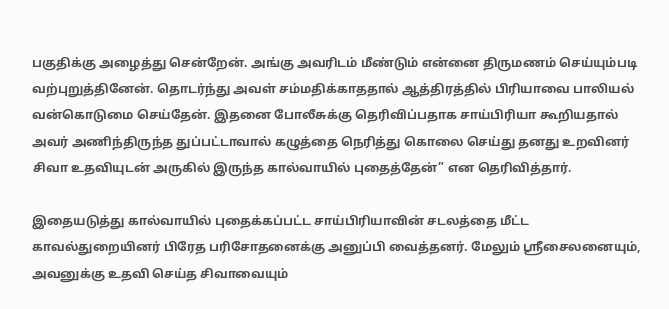பகுதிக்கு அழைத்து சென்றேன். அங்கு அவரிடம் மீண்டும் என்னை திருமணம் செய்யும்படி வற்புறுத்தினேன். தொடர்ந்து அவள் சம்மதிக்காததால் ஆத்திரத்தில் பிரியாவை பாலியல் வன்கொடுமை செய்தேன். இதனை போலீசுக்கு தெரிவிப்பதாக சாய்பிரியா கூறியதால் அவர் அணிந்திருந்த துப்பட்டாவால் கழுத்தை நெரித்து கொலை செய்து தனது உறவினர் சிவா உதவியுடன் அருகில் இருந்த கால்வாயில் புதைத்தேன்” என தெரிவித்தார்.

இதையடுத்து கால்வாயில் புதைக்கப்பட்ட சாய்பிரியாவின் சடலத்தை மீட்ட காவல்துறையினர் பிரேத பரிசோதனைக்கு அனுப்பி வைத்தனர். மேலும் ஸ்ரீசைலனையும், அவனுக்கு உதவி செய்த சிவாவையும்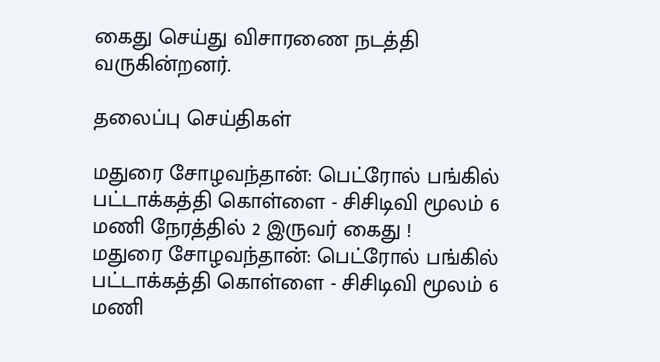கைது செய்து விசாரணை நடத்தி வருகின்றனர்.

தலைப்பு செய்திகள்

மதுரை சோழவந்தான்: பெட்ரோல் பங்கில் பட்டாக்கத்தி கொள்ளை - சிசிடிவி மூலம் 6 மணி நேரத்தில் 2 இருவர் கைது !
மதுரை சோழவந்தான்: பெட்ரோல் பங்கில் பட்டாக்கத்தி கொள்ளை - சிசிடிவி மூலம் 6 மணி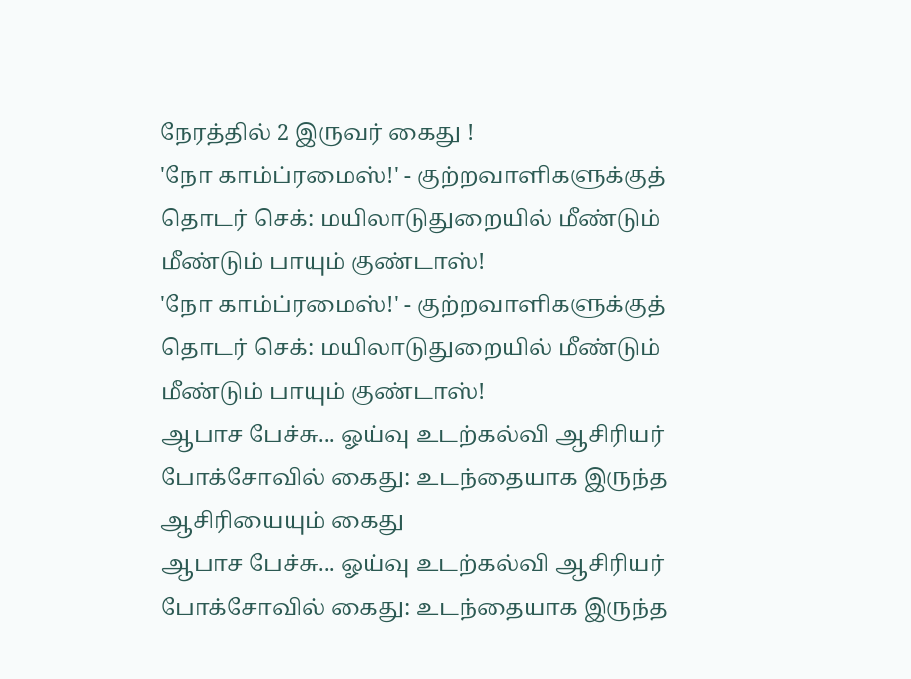நேரத்தில் 2 இருவர் கைது !
'நோ காம்ப்ரமைஸ்!' - குற்றவாளிகளுக்குத் தொடர் செக்: மயிலாடுதுறையில் மீண்டும் மீண்டும் பாயும் குண்டாஸ்!
'நோ காம்ப்ரமைஸ்!' - குற்றவாளிகளுக்குத் தொடர் செக்: மயிலாடுதுறையில் மீண்டும் மீண்டும் பாயும் குண்டாஸ்!
ஆபாச பேச்சு... ஓய்வு உடற்கல்வி ஆசிரியர் போக்சோவில் கைது: உடந்தையாக இருந்த ஆசிரியையும் கைது
ஆபாச பேச்சு... ஓய்வு உடற்கல்வி ஆசிரியர் போக்சோவில் கைது: உடந்தையாக இருந்த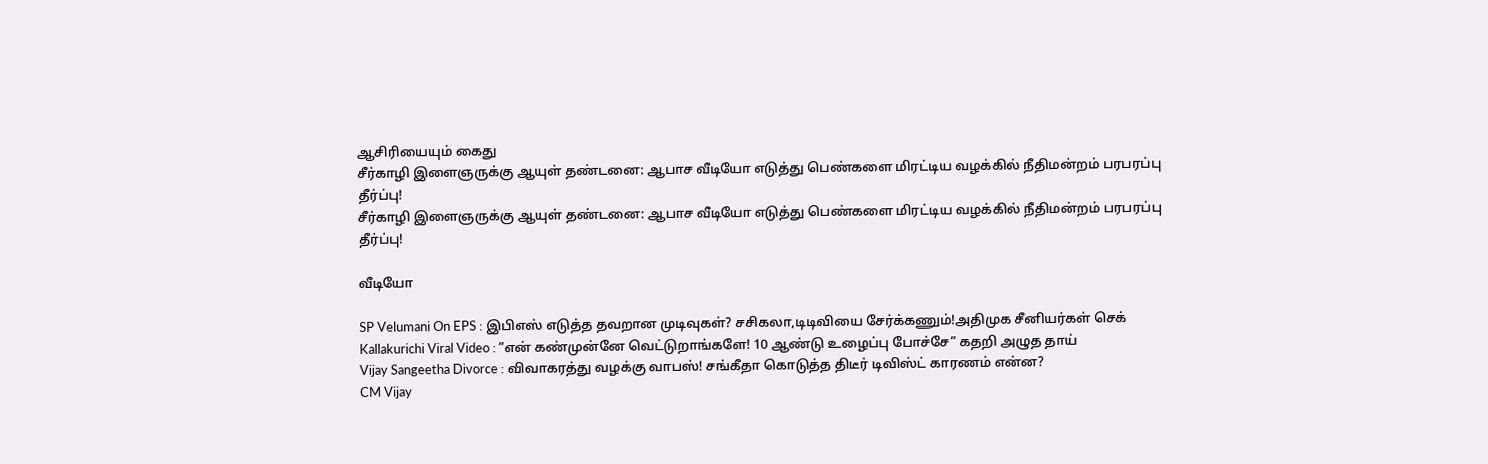ஆசிரியையும் கைது
சீர்காழி இளைஞருக்கு ஆயுள் தண்டனை: ஆபாச வீடியோ எடுத்து பெண்களை மிரட்டிய வழக்கில் நீதிமன்றம் பரபரப்பு தீர்ப்பு!
சீர்காழி இளைஞருக்கு ஆயுள் தண்டனை: ஆபாச வீடியோ எடுத்து பெண்களை மிரட்டிய வழக்கில் நீதிமன்றம் பரபரப்பு தீர்ப்பு!

வீடியோ

SP Velumani On EPS : இபிஎஸ் எடுத்த தவறான முடிவுகள்? சசிகலா,டிடிவியை சேர்க்கணும்!அதிமுக சீனியர்கள் செக்
Kallakurichi Viral Video : ”என் கண்முன்னே வெட்டுறாங்களே! 10 ஆண்டு உழைப்பு போச்சே” கதறி அழுத தாய்
Vijay Sangeetha Divorce : விவாகரத்து வழக்கு வாபஸ்! சங்கீதா கொடுத்த திடீர் டிவிஸ்ட் காரணம் என்ன?
CM Vijay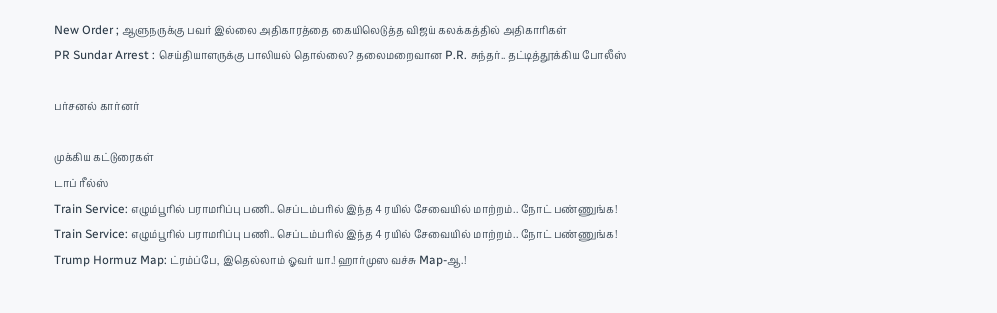New Order ; ஆளுநருக்கு பவர் இல்லை அதிகாரத்தை கையிலெடுத்த விஜய் கலக்கத்தில் அதிகாரிகள்
PR Sundar Arrest : செய்தியாளருக்கு பாலியல் தொல்லை? தலைமறைவான P.R. சுந்தர்.. தட்டித்தூக்கிய போலீஸ்

பர்சனல் கார்னர்

முக்கிய கட்டுரைகள்
டாப் ரீல்ஸ்
Train Service: எழும்பூரில் பராமரிப்பு பணி.. செப்டம்பரில் இந்த 4 ரயில் சேவையில் மாற்றம்.. நோட் பண்ணுங்க!
Train Service: எழும்பூரில் பராமரிப்பு பணி.. செப்டம்பரில் இந்த 4 ரயில் சேவையில் மாற்றம்.. நோட் பண்ணுங்க!
Trump Hormuz Map: ட்ரம்ப்பே, இதெல்லாம் ஓவர் யா.! ஹார்முஸ வச்சு Map-ஆ.!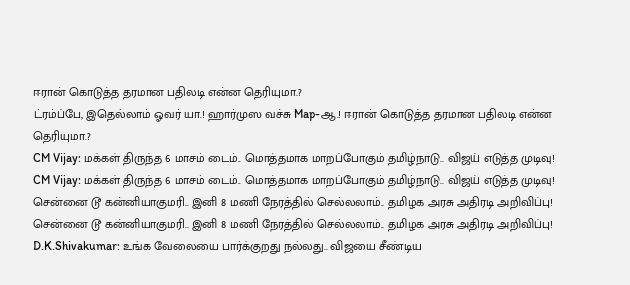ஈரான் கொடுத்த தரமான பதிலடி என்ன தெரியுமா.?
ட்ரம்ப்பே, இதெல்லாம் ஓவர் யா.! ஹார்முஸ வச்சு Map-ஆ.! ஈரான் கொடுத்த தரமான பதிலடி என்ன தெரியுமா.?
CM Vijay: மக்கள் திருந்த 6 மாசம் டைம்.. மொத்தமாக மாறப்போகும் தமிழ்நாடு.. விஜய் எடுத்த முடிவு!
CM Vijay: மக்கள் திருந்த 6 மாசம் டைம்.. மொத்தமாக மாறப்போகும் தமிழ்நாடு.. விஜய் எடுத்த முடிவு!
சென்னை டூ கன்னியாகுமரி.. இனி 8 மணி நேரத்தில் செல்லலாம்.. தமிழக அரசு அதிரடி அறிவிப்பு!
சென்னை டூ கன்னியாகுமரி.. இனி 8 மணி நேரத்தில் செல்லலாம்.. தமிழக அரசு அதிரடி அறிவிப்பு!
D.K.Shivakumar: உங்க வேலையை பார்க்குறது நல்லது.. விஜயை சீண்டிய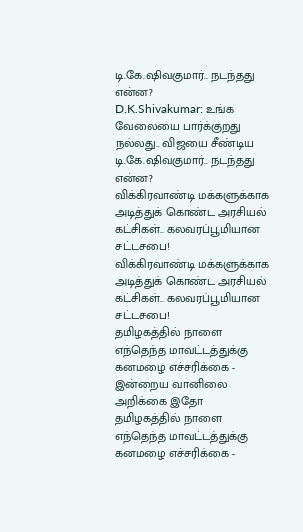டி.கே.ஷிவகுமார்.. நடந்தது என்ன?
D.K.Shivakumar: உங்க வேலையை பார்க்குறது நல்லது.. விஜயை சீண்டிய டி.கே.ஷிவகுமார்.. நடந்தது என்ன?
விக்கிரவாண்டி மக்களுக்காக அடித்துக் கொண்ட அரசியல் கட்சிகள்.. கலவரப்பூமியான சட்டசபை!
விக்கிரவாண்டி மக்களுக்காக அடித்துக் கொண்ட அரசியல் கட்சிகள்.. கலவரப்பூமியான சட்டசபை!
தமிழகத்தில் நாளை எந்தெந்த மாவட்டத்துக்கு கனமழை எச்சரிக்கை - இன்றைய வானிலை அறிக்கை இதோ
தமிழகத்தில் நாளை எந்தெந்த மாவட்டத்துக்கு கனமழை எச்சரிக்கை -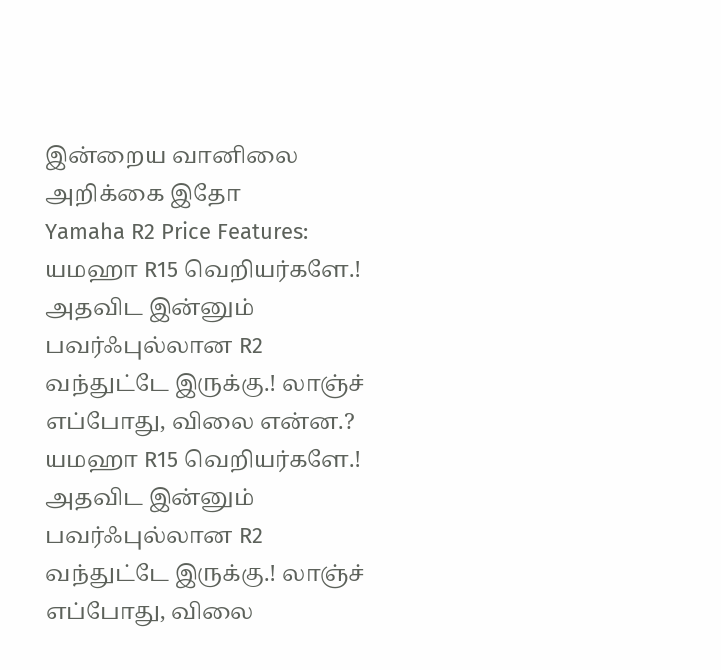இன்றைய வானிலை அறிக்கை இதோ
Yamaha R2 Price Features: யமஹா R15 வெறியர்களே.! அதவிட இன்னும் பவர்ஃபுல்லான R2 வந்துட்டே இருக்கு.! லாஞ்ச் எப்போது, விலை என்ன.?
யமஹா R15 வெறியர்களே.! அதவிட இன்னும் பவர்ஃபுல்லான R2 வந்துட்டே இருக்கு.! லாஞ்ச் எப்போது, விலை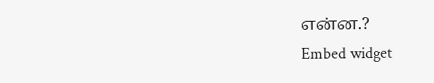என்ன.?
Embed widget